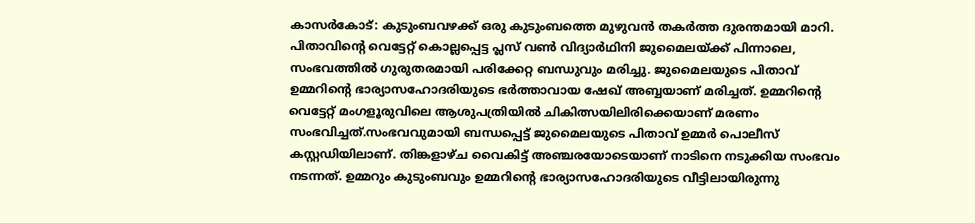കാസർകോട്: കുടുംബവഴക്ക് ഒരു കുടുംബത്തെ മുഴുവൻ തകർത്ത ദുരന്തമായി മാറി. പിതാവിന്റെ വെട്ടേറ്റ് കൊല്ലപ്പെട്ട പ്ലസ് വൺ വിദ്യാർഥിനി ജുമൈലയ്ക്ക് പിന്നാലെ, സംഭവത്തിൽ ഗുരുതരമായി പരിക്കേറ്റ ബന്ധുവും മരിച്ചു. ജുമൈലയുടെ പിതാവ് ഉമ്മറിന്റെ ഭാര്യാസഹോദരിയുടെ ഭർത്താവായ ഷേഖ് അബ്ബയാണ് മരിച്ചത്. ഉമ്മറിന്റെ വെട്ടേറ്റ് മംഗളൂരുവിലെ ആശുപത്രിയിൽ ചികിത്സയിലിരിക്കെയാണ് മരണം സംഭവിച്ചത്.സംഭവവുമായി ബന്ധപ്പെട്ട് ജുമൈലയുടെ പിതാവ് ഉമ്മർ പൊലീസ് കസ്റ്റഡിയിലാണ്. തിങ്കളാഴ്ച വൈകിട്ട് അഞ്ചരയോടെയാണ് നാടിനെ നടുക്കിയ സംഭവം നടന്നത്. ഉമ്മറും കുടുംബവും ഉമ്മറിന്റെ ഭാര്യാസഹോദരിയുടെ വീട്ടിലായിരുന്നു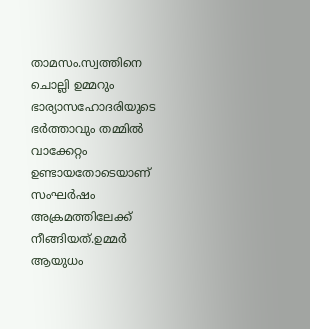താമസം.സ്വത്തിനെ ചൊല്ലി ഉമ്മറും ഭാര്യാസഹോദരിയുടെ ഭർത്താവും തമ്മിൽ വാക്കേറ്റം ഉണ്ടായതോടെയാണ് സംഘർഷം അക്രമത്തിലേക്ക് നീങ്ങിയത്.ഉമ്മർ ആയുധം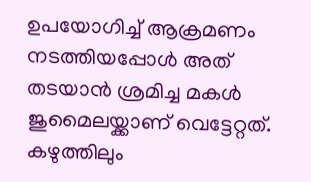ഉപയോഗിച്ച് ആക്രമണം നടത്തിയപ്പോൾ അത് തടയാൻ ശ്രമിച്ച മകൾ ജുമൈലയ്ക്കാണ് വെട്ടേറ്റത്. കഴുത്തിലും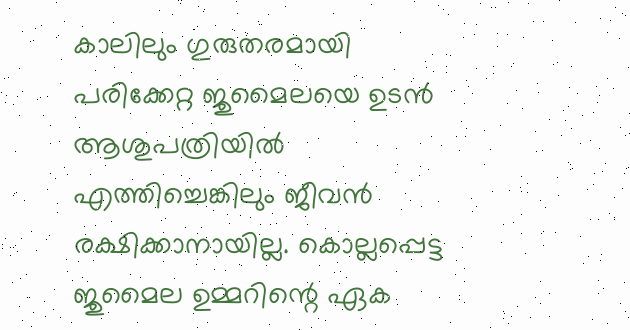കാലിലും ഗുരുതരമായി പരിക്കേറ്റ ജുമൈലയെ ഉടൻ ആശുപത്രിയിൽ എത്തിച്ചെങ്കിലും ജീവൻ രക്ഷിക്കാനായില്ല. കൊല്ലപ്പെട്ട ജുമൈല ഉമ്മറിന്റെ ഏക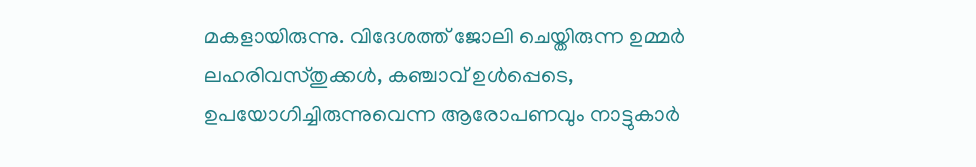മകളായിരുന്നു. വിദേശത്ത് ജോലി ചെയ്തിരുന്ന ഉമ്മർ ലഹരിവസ്തുക്കൾ, കഞ്ചാവ് ഉൾപ്പെടെ, ഉപയോഗിച്ചിരുന്നുവെന്ന ആരോപണവും നാട്ടുകാർ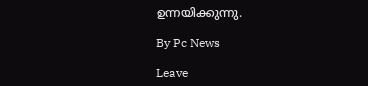ഉന്നയിക്കുന്നു.

By Pc News

Leave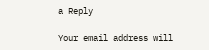a Reply

Your email address will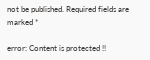not be published. Required fields are marked *

error: Content is protected !!